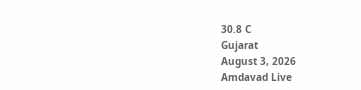30.8 C
Gujarat
August 3, 2026
Amdavad Live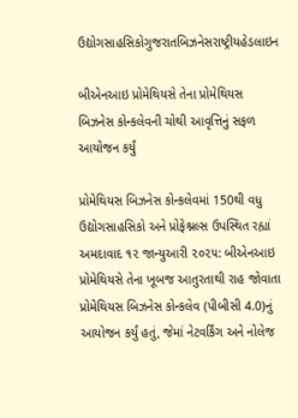ઉદ્યોગસાહસિકોગુજરાતબિઝનેસરાષ્ટ્રીયહેડલાઇન

બીએનઆઇ પ્રોમેથિયસે તેના પ્રોમેથિયસ બિઝનેસ કોન્કલેવની ચોથી આવૃત્તિનું સફળ આયોજન કર્યું

પ્રોમેથિયસ બિઝનેસ કોન્કલેવમાં 150થી વધુ ઉદ્યોગસાહસિકો અને પ્રોફેશ્નલ્સ ઉપસ્થિત રહ્યાં
અમદાવાદ ૧૨ જાન્યુઆરી ૨૦૨૫: બીએનઆઇ પ્રોમેથિયસે તેના ખૂબજ આતુરતાથી રાહ જોવાતા પ્રોમેથિયસ બિઝનેસ કોન્કલેવ (પીબીસી 4.0)નું આયોજન કર્યું હતું, જેમાં નેટવર્કિંગ અને નોલેજ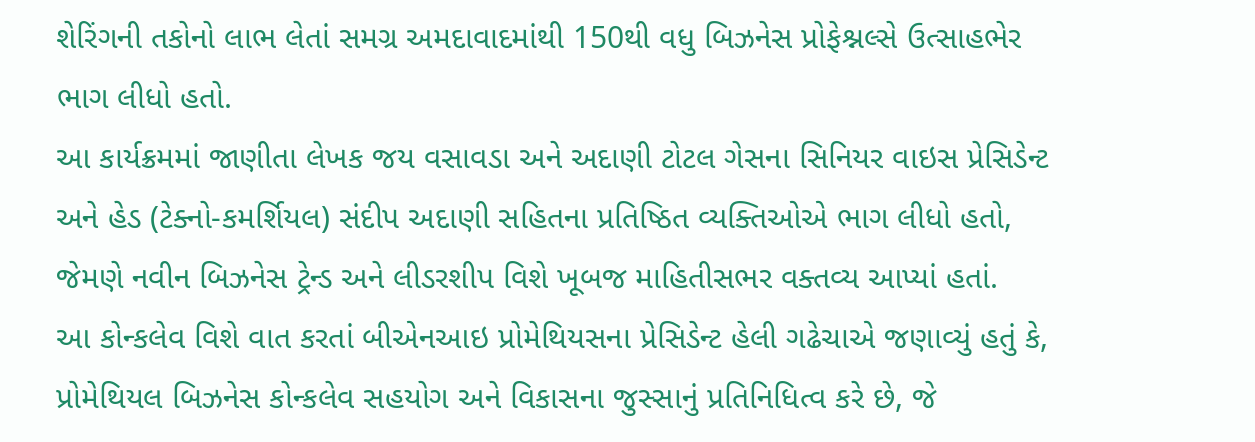શેરિંગની તકોનો લાભ લેતાં સમગ્ર અમદાવાદમાંથી 150થી વધુ બિઝનેસ પ્રોફેશ્નલ્સે ઉત્સાહભેર ભાગ લીધો હતો.
આ કાર્યક્રમમાં જાણીતા લેખક જય વસાવડા અને અદાણી ટોટલ ગેસના સિનિયર વાઇસ પ્રેસિડેન્ટ અને હેડ (ટેક્નો-કમર્શિયલ) સંદીપ અદાણી સહિતના પ્રતિષ્ઠિત વ્યક્તિઓએ ભાગ લીધો હતો, જેમણે નવીન બિઝનેસ ટ્રેન્ડ અને લીડરશીપ વિશે ખૂબજ માહિતીસભર વક્તવ્ય આપ્યાં હતાં.
આ કોન્કલેવ વિશે વાત કરતાં બીએનઆઇ પ્રોમેથિયસના પ્રેસિડેન્ટ હેલી ગઢેચાએ જણાવ્યું હતું કે, પ્રોમેથિયલ બિઝનેસ કોન્કલેવ સહયોગ અને વિકાસના જુસ્સાનું પ્રતિનિધિત્વ કરે છે, જે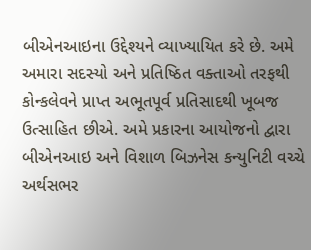બીએનઆઇના ઉદ્દેશ્યને વ્યાખ્યાયિત કરે છે. અમે અમારા સદસ્યો અને પ્રતિષ્ઠિત વક્તાઓ તરફથી કોન્કલેવને પ્રાપ્ત અભૂતપૂર્વ પ્રતિસાદથી ખૂબજ ઉત્સાહિત છીએ. અમે પ્રકારના આયોજનો દ્વારા બીએનઆઇ અને વિશાળ બિઝનેસ કન્યુનિટી વચ્ચે અર્થસભર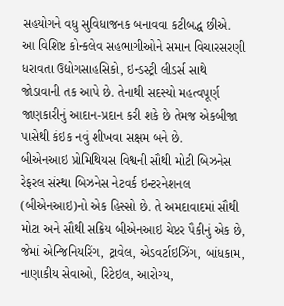સહયોગને વધુ સુવિધાજનક બનાવવા કટીબદ્ધ છીએ.
આ વિશિષ્ટ કોન્કલેવ સહભાગીઓને સમાન વિચારસરણી ધરાવતા ઉદ્યોગસાહસિકો, ઇન્ડસ્ટ્રી લીડર્સ સાથે જોડાવાની તક આપે છે. તેનાથી સદસ્યો મહત્વપૂર્ણ જાણકારીનું આદાન-પ્રદાન કરી શકે છે તેમજ એકબીજા પાસેથી કંઇક નવું શીખવા સક્ષમ બને છે.
બીએનઆઇ પ્રોમિથિયસ વિશ્વની સૌથી મોટી બિઝનેસ રેફરલ સંસ્થા બિઝનેસ નેટવર્ક ઇન્ટરનેશનલ (બીએનઆઇ)નો એક હિસ્સો છે. તે અમદાવાદમાં સૌથી મોટા અને સૌથી સક્રિય બીએનઆઇ ચેપ્ટર પૈકીનું એક છે, જેમાં એન્જિનિયરિંગ, ટ્રાવેલ, એડવર્ટાઇઝિંગ, બાંધકામ, નાણાકીય સેવાઓ, રિટેઇલ, આરોગ્ય,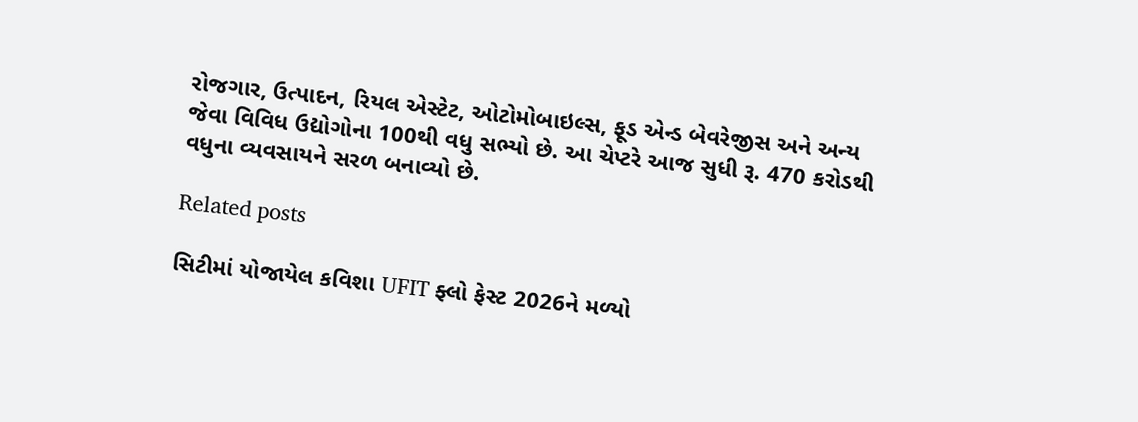રોજગાર, ઉત્પાદન, રિયલ એસ્ટેટ, ઓટોમોબાઇલ્સ, ફૂડ એન્ડ બેવરેજીસ અને અન્ય જેવા વિવિધ ઉદ્યોગોના 100થી વધુ સભ્યો છે. આ ચેપ્ટરે આજ સુધી રૂ. 470 કરોડથી વધુના વ્યવસાયને સરળ બનાવ્યો છે.

Related posts

સિટીમાં યોજાયેલ કવિશા UFIT ફ્લો ફેસ્ટ 2026ને મળ્યો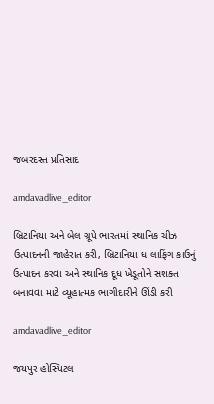જબરદસ્ત પ્રતિસાદ

amdavadlive_editor

બ્રિટાનિયા અને બેલ ગ્રૂપે ભારતમાં સ્થાનિક ચીઝ ઉત્પાદનની જાહેરાત કરી, બ્રિટાનિયા ધ લાફિંગ કાઉનું ઉત્પાદન કરવા અને સ્થાનિક દૂધ ખેડૂતોને સશક્ત બનાવવા માટે વ્યૂહાત્મક ભાગીદારીને ઊંડી કરી

amdavadlive_editor

જયપુર હોસ્પિટલ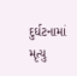દુર્ઘટનામાં મૃત્યુ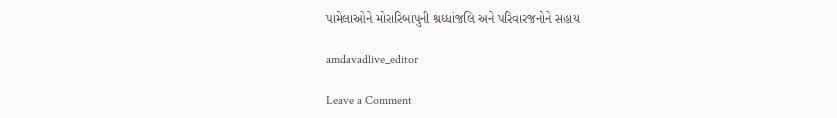પામેલાઓને મોરારિબાપુની શ્રધ્ધાંજલિ અને પરિવારજનોને સહાય

amdavadlive_editor

Leave a Comment